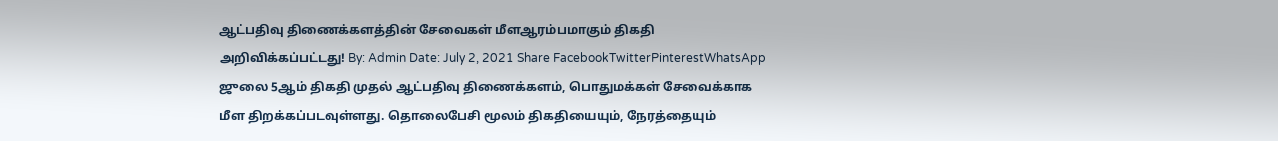ஆட்பதிவு திணைக்களத்தின் சேவைகள் மீளஆரம்பமாகும் திகதி அறிவிக்கப்பட்டது! By: Admin Date: July 2, 2021 Share FacebookTwitterPinterestWhatsApp ஜுலை 5ஆம் திகதி முதல் ஆட்பதிவு திணைக்களம், பொதுமக்கள் சேவைக்காக மீள திறக்கப்படவுள்ளது. தொலைபேசி மூலம் திகதியையும், நேரத்தையும்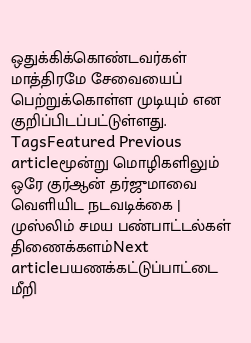ஒதுக்கிக்கொண்டவர்கள் மாத்திரமே சேவையைப் பெற்றுக்கொள்ள முடியும் என குறிப்பிடப்பட்டுள்ளது. TagsFeatured Previous articleமூன்று மொழிகளிலும் ஒரே குர்ஆன் தர்ஜுமாவை வெளியிட நடவடிக்கை | முஸ்லிம் சமய பண்பாட்டல்கள் திணைக்களம்Next articleபயணக்கட்டுப்பாட்டை மீறி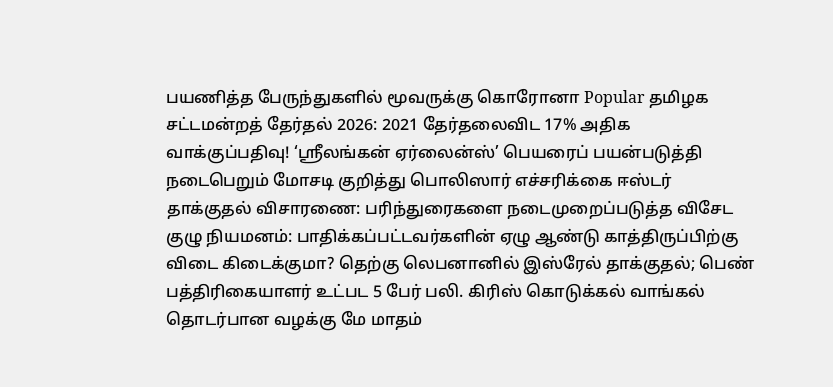பயணித்த பேருந்துகளில் மூவருக்கு கொரோனா Popular தமிழக சட்டமன்றத் தேர்தல் 2026: 2021 தேர்தலைவிட 17% அதிக வாக்குப்பதிவு! ‘ஸ்ரீலங்கன் ஏர்லைன்ஸ்’ பெயரைப் பயன்படுத்தி நடைபெறும் மோசடி குறித்து பொலிஸார் எச்சரிக்கை ஈஸ்டர் தாக்குதல் விசாரணை: பரிந்துரைகளை நடைமுறைப்படுத்த விசேட குழு நியமனம்: பாதிக்கப்பட்டவர்களின் ஏழு ஆண்டு காத்திருப்பிற்கு விடை கிடைக்குமா? தெற்கு லெபனானில் இஸ்ரேல் தாக்குதல்; பெண் பத்திரிகையாளர் உட்பட 5 பேர் பலி. கிரிஸ் கொடுக்கல் வாங்கல் தொடர்பான வழக்கு மே மாதம்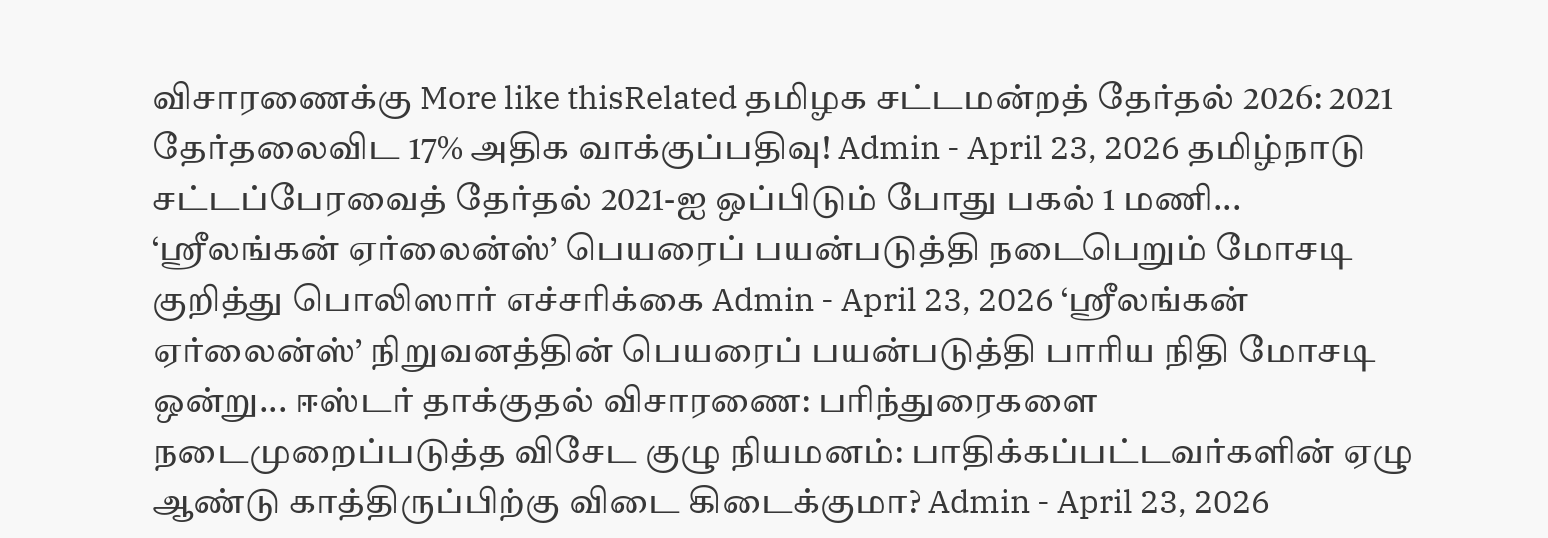விசாரணைக்கு More like thisRelated தமிழக சட்டமன்றத் தேர்தல் 2026: 2021 தேர்தலைவிட 17% அதிக வாக்குப்பதிவு! Admin - April 23, 2026 தமிழ்நாடு சட்டப்பேரவைத் தேர்தல் 2021-ஐ ஒப்பிடும் போது பகல் 1 மணி... ‘ஸ்ரீலங்கன் ஏர்லைன்ஸ்’ பெயரைப் பயன்படுத்தி நடைபெறும் மோசடி குறித்து பொலிஸார் எச்சரிக்கை Admin - April 23, 2026 ‘ஸ்ரீலங்கன் ஏர்லைன்ஸ்’ நிறுவனத்தின் பெயரைப் பயன்படுத்தி பாரிய நிதி மோசடி ஒன்று... ஈஸ்டர் தாக்குதல் விசாரணை: பரிந்துரைகளை நடைமுறைப்படுத்த விசேட குழு நியமனம்: பாதிக்கப்பட்டவர்களின் ஏழு ஆண்டு காத்திருப்பிற்கு விடை கிடைக்குமா? Admin - April 23, 2026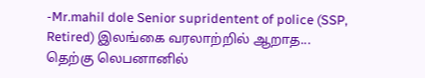-Mr.mahil dole Senior supridentent of police (SSP, Retired) இலங்கை வரலாற்றில் ஆறாத... தெற்கு லெபனானில்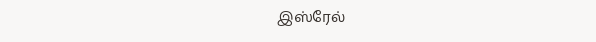இஸ்ரேல்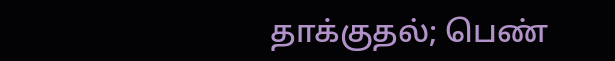தாக்குதல்; பெண்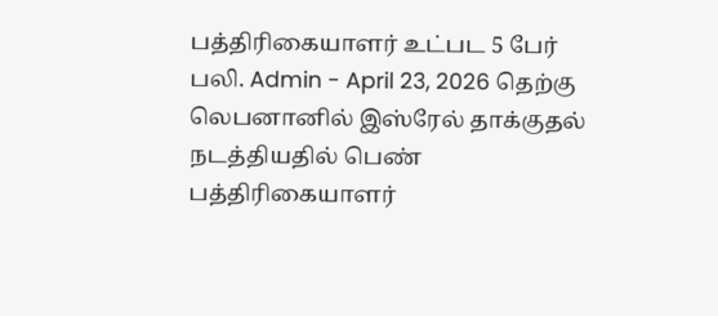பத்திரிகையாளர் உட்பட 5 பேர் பலி. Admin - April 23, 2026 தெற்கு லெபனானில் இஸ்ரேல் தாக்குதல் நடத்தியதில் பெண் பத்திரிகையாளர்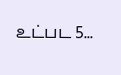உட்பட 5...